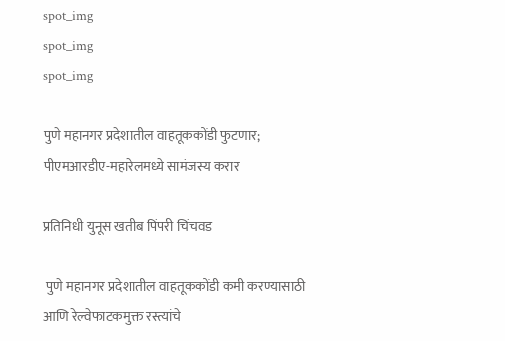spot_img
spot_img
spot_img

पुणे महानगर प्रदेशातील वाहतूककोंडी फुटणार; पीएमआरडीए-महारेलमध्ये सामंजस्य करार

प्रतिनिधी युनूस खतीब पिंपरी चिंचवड

 पुणे महानगर प्रदेशातील वाहतूककोंडी कमी करण्यासाठी आणि रेल्वेफाटकमुक्त रस्त्यांचे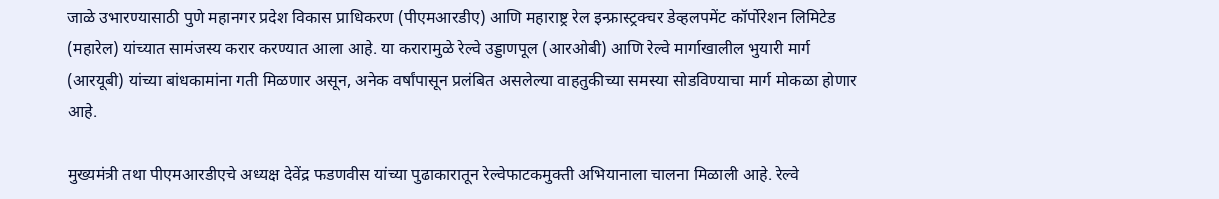जाळे उभारण्यासाठी पुणे महानगर प्रदेश विकास प्राधिकरण (पीएमआरडीए) आणि महाराष्ट्र रेल इन्फ्रास्ट्रक्चर डेव्हलपमेंट कॉर्पोरेशन लिमिटेड (महारेल) यांच्यात सामंजस्य करार करण्यात आला आहे. या करारामुळे रेल्वे उड्डाणपूल (आरओबी) आणि रेल्वे मार्गाखालील भुयारी मार्ग (आरयूबी) यांच्या बांधकामांना गती मिळणार असून, अनेक वर्षांपासून प्रलंबित असलेल्या वाहतुकीच्या समस्या सोडविण्याचा मार्ग मोकळा होणार आहे.

मुख्यमंत्री तथा पीएमआरडीएचे अध्यक्ष देवेंद्र फडणवीस यांच्या पुढाकारातून रेल्वेफाटकमुक्ती अभियानाला चालना मिळाली आहे. रेल्वे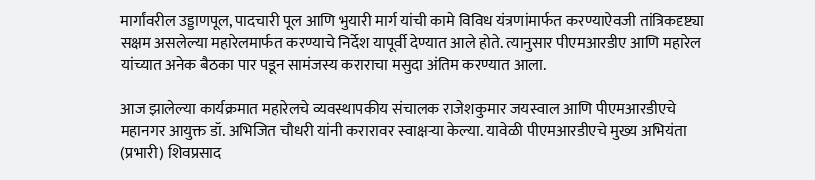मार्गांवरील उड्डाणपूल, पादचारी पूल आणि भुयारी मार्ग यांची कामे विविध यंत्रणांमार्फत करण्याऐवजी तांत्रिकदृष्ट्या सक्षम असलेल्या महारेलमार्फत करण्याचे निर्देश यापूर्वी देण्यात आले होते. त्यानुसार पीएमआरडीए आणि महारेल यांच्यात अनेक बैठका पार पडून सामंजस्य कराराचा मसुदा अंतिम करण्यात आला.

आज झालेल्या कार्यक्रमात महारेलचे व्यवस्थापकीय संचालक राजेशकुमार जयस्वाल आणि पीएमआरडीएचे महानगर आयुक्त डॉ. अभिजित चौधरी यांनी करारावर स्वाक्षऱ्या केल्या. यावेळी पीएमआरडीएचे मुख्य अभियंता (प्रभारी) शिवप्रसाद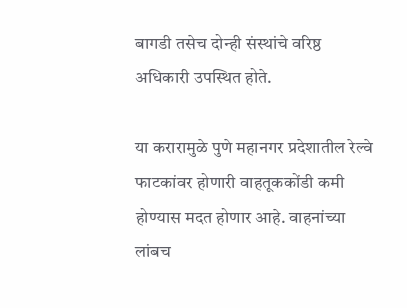बागडी तसेच दोन्ही संस्थांचे वरिष्ठ अधिकारी उपस्थित होते.

या करारामुळे पुणे महानगर प्रदेशातील रेल्वे फाटकांवर होणारी वाहतूककोंडी कमी होण्यास मदत होणार आहे. वाहनांच्या लांबच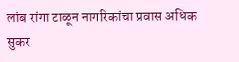लांब रांगा टाळून नागरिकांचा प्रवास अधिक सुकर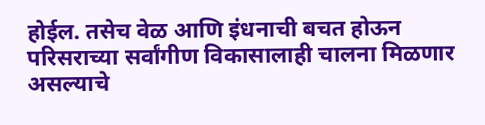होईल. तसेच वेळ आणि इंधनाची बचत होऊन परिसराच्या सर्वांगीण विकासालाही चालना मिळणार असल्याचे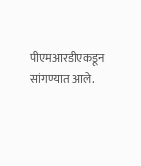पीएमआरडीएकडून सांगण्यात आले.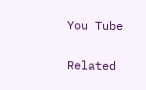You Tube

Related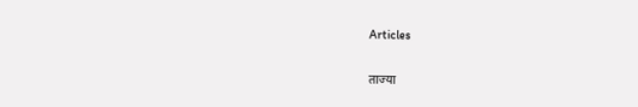Articles

ताज्या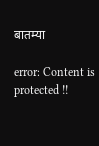बातम्या

error: Content is protected !!